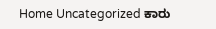Home Uncategorized ಕಾರು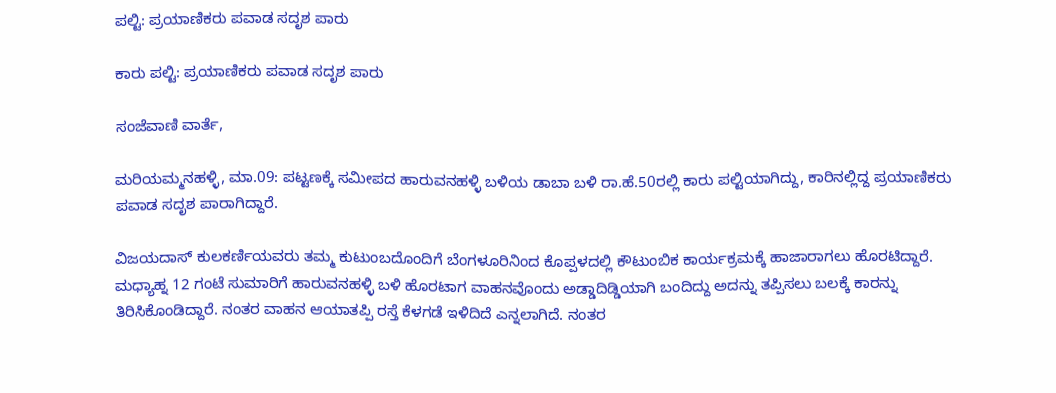ಪಲ್ಟಿ: ಪ್ರಯಾಣಿಕರು ಪವಾಡ ಸದೃಶ ಪಾರು

ಕಾರು ಪಲ್ಟಿ: ಪ್ರಯಾಣಿಕರು ಪವಾಡ ಸದೃಶ ಪಾರು

ಸಂಜೆವಾಣಿ ವಾರ್ತೆ,

ಮರಿಯಮ್ಮನಹಳ್ಳಿ, ಮಾ.09: ಪಟ್ಟಣಕ್ಕೆ ಸಮೀಪದ ಹಾರುವನಹಳ್ಳಿ ಬಳಿಯ ಡಾಬಾ ಬಳಿ ರಾ.ಹೆ.50ರಲ್ಲಿ ಕಾರು ಪಲ್ಟಿಯಾಗಿದ್ದು, ಕಾರಿನಲ್ಲಿದ್ದ ಪ್ರಯಾಣಿಕರು ಪವಾಡ ಸದೃಶ ಪಾರಾಗಿದ್ದಾರೆ.

ವಿಜಯದಾಸ್ ಕುಲಕರ್ಣಿಯವರು ತಮ್ಮ ಕುಟುಂಬದೊಂದಿಗೆ ಬೆಂಗಳೂರಿನಿಂದ ಕೊಪ್ಪಳದಲ್ಲಿ ಕೌಟುಂಬಿಕ ಕಾರ್ಯಕ್ರಮಕ್ಕೆ ಹಾಜಾರಾಗಲು ಹೊರಟಿದ್ದಾರೆ. ಮಧ್ಯಾಹ್ನ 12 ಗಂಟೆ ಸುಮಾರಿಗೆ ಹಾರುವನಹಳ್ಳಿ ಬಳಿ ಹೊರಟಾಗ ವಾಹನವೊಂದು ಅಡ್ಡಾದಿಡ್ಡಿಯಾಗಿ ಬಂದಿದ್ದು ಅದನ್ನು ತಪ್ಪಿಸಲು ಬಲಕ್ಕೆ ಕಾರನ್ನು ತಿರಿಸಿಕೊಂಡಿದ್ದಾರೆ. ನಂತರ ವಾಹನ ಆಯಾತಪ್ಪಿ ರಸ್ತೆ ಕೆಳಗಡೆ ಇಳಿದಿದೆ ಎನ್ನಲಾಗಿದೆ. ನಂತರ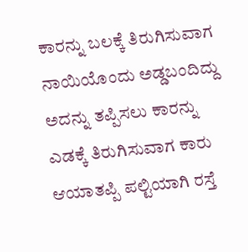ಕಾರನ್ನು ಬಲಕ್ಕೆ ತಿರುಗಿಸುವಾಗ ನಾಯಿಯೊಂದು ಅಡ್ಡಬಂದಿದ್ದು ಅದನ್ನು ತಪ್ಪಿಸಲು ಕಾರನ್ನು ಎಡಕ್ಕೆ ತಿರುಗಿಸುವಾಗ ಕಾರು ಆಯಾತಪ್ಪಿ ಪಲ್ಟಿಯಾಗಿ ರಸ್ತೆ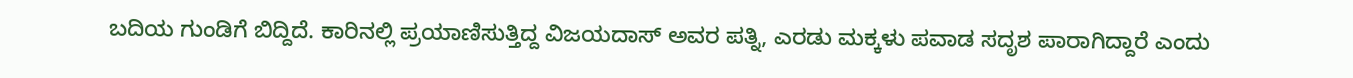ಬದಿಯ ಗುಂಡಿಗೆ ಬಿದ್ದಿದೆ. ಕಾರಿನಲ್ಲಿ ಪ್ರಯಾಣಿಸುತ್ತಿದ್ದ ವಿಜಯದಾಸ್ ಅವರ ಪತ್ನಿ, ಎರಡು ಮಕ್ಕಳು ಪವಾಡ ಸದೃಶ ಪಾರಾಗಿದ್ದಾರೆ ಎಂದು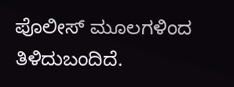ಪೊಲೀಸ್ ಮೂಲಗಳಿಂದ ತಿಳಿದುಬಂದಿದೆ.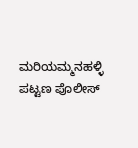ಮರಿಯಮ್ಮನಹಳ್ಳಿ ಪಟ್ಟಣ ಪೊಲೀಸ್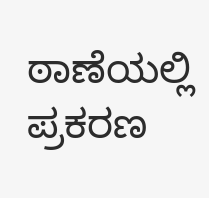ಠಾಣೆಯಲ್ಲಿ ಪ್ರಕರಣ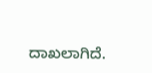ದಾಖಲಾಗಿದೆ.